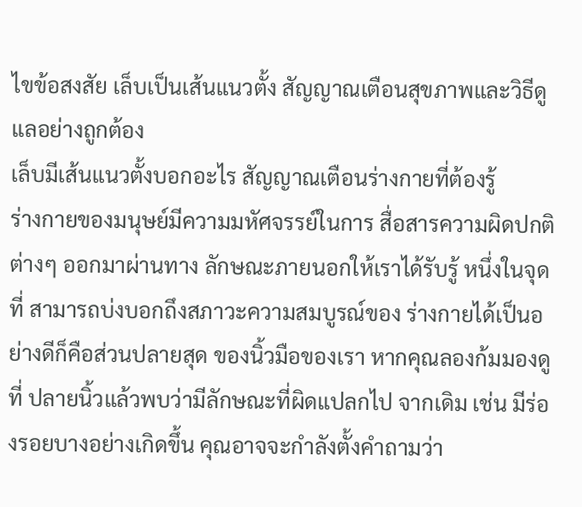ไขข้อสงสัย เล็บเป็นเส้นแนวตั้ง สัญญาณเตือนสุขภาพและวิธีดูแลอย่างถูกต้อง
เล็บมีเส้นแนวตั้งบอกอะไร สัญญาณเตือนร่างกายที่ต้องรู้
ร่างกายของมนุษย์มีความมหัศจรรย์ในการ สื่อสารความผิดปกติต่างๆ ออกมาผ่านทาง ลักษณะภายนอกให้เราได้รับรู้ หนึ่งในจุดที่ สามารถบ่งบอกถึงสภาวะความสมบูรณ์ของ ร่างกายได้เป็นอย่างดีก็คือส่วนปลายสุด ของนิ้วมือของเรา หากคุณลองก้มมองดูที่ ปลายนิ้วแล้วพบว่ามีลักษณะที่ผิดแปลกไป จากเดิม เช่น มีร่องรอยบางอย่างเกิดขึ้น คุณอาจจะกำลังตั้งคำถามว่า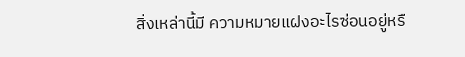สิ่งเหล่านี้มี ความหมายแฝงอะไรซ่อนอยู่หรื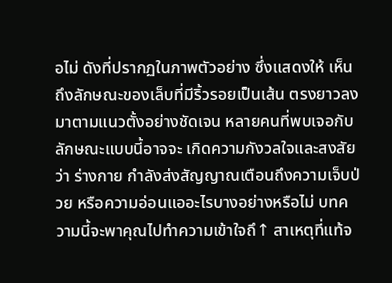อไม่ ดังที่ปรากฏในภาพตัวอย่าง ซึ่งแสดงให้ เห็นถึงลักษณะของเล็บที่มีริ้วรอยเป็นเส้น ตรงยาวลงมาตามแนวตั้งอย่างชัดเจน หลายคนที่พบเจอกับลักษณะแบบนี้อาจจะ เกิดความกังวลใจและสงสัยว่า ร่างกาย กำลังส่งสัญญาณเตือนถึงความเจ็บป่วย หรือความอ่อนแออะไรบางอย่างหรือไม่ บทความนี้จะพาคุณไปทำความเข้าใจถึ↑ สาเหตุที่แท้จ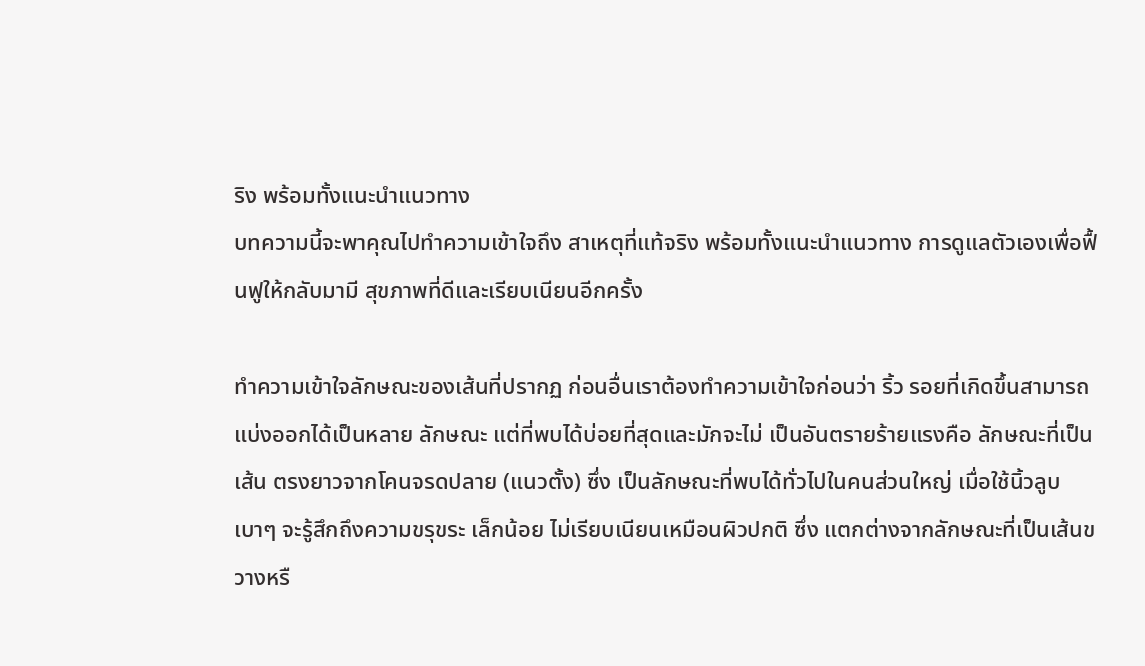ริง พร้อมทั้งแนะนำแนวทาง
บทความนี้จะพาคุณไปทำความเข้าใจถึง สาเหตุที่แท้จริง พร้อมทั้งแนะนำแนวทาง การดูแลตัวเองเพื่อฟื้นฟูให้กลับมามี สุขภาพที่ดีและเรียบเนียนอีกครั้ง

ทำความเข้าใจลักษณะของเส้นที่ปรากฏ ก่อนอื่นเราต้องทำความเข้าใจก่อนว่า ริ้ว รอยที่เกิดขึ้นสามารถแบ่งออกได้เป็นหลาย ลักษณะ แต่ที่พบได้บ่อยที่สุดและมักจะไม่ เป็นอันตรายร้ายแรงคือ ลักษณะที่เป็นเส้น ตรงยาวจากโคนจรดปลาย (แนวตั้ง) ซึ่ง เป็นลักษณะที่พบได้ทั่วไปในคนส่วนใหญ่ เมื่อใช้นิ้วลูบเบาๆ จะรู้สึกถึงความขรุขระ เล็กน้อย ไม่เรียบเนียนเหมือนผิวปกติ ซึ่ง แตกต่างจากลักษณะที่เป็นเส้นขวางหรื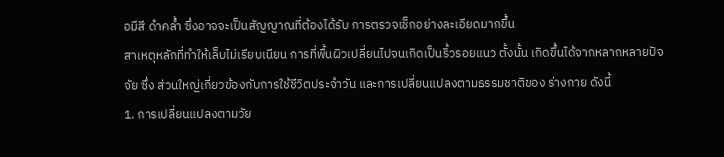อมีสี ดำคล้ำ ซึ่งอาจจะเป็นสัญญาณที่ต้องได้รับ การตรวจเช็กอย่างละเอียดมากขึ้น
สาเหตุหลักที่ทำให้เล็บไม่เรียบเนียน การที่พื้นผิวเปลี่ยนไปจนเกิดเป็นริ้วรอยแนว ตั้งนั้น เกิดขึ้นได้จากหลากหลายปัจจัย ซึ่ง ส่วนใหญ่เกี่ยวข้องกับการใช้ชีวิตประจำวัน และการเปลี่ยนแปลงตามธรรมชาติของ ร่างกาย ดังนี้
1. การเปลี่ยนแปลงตามวัย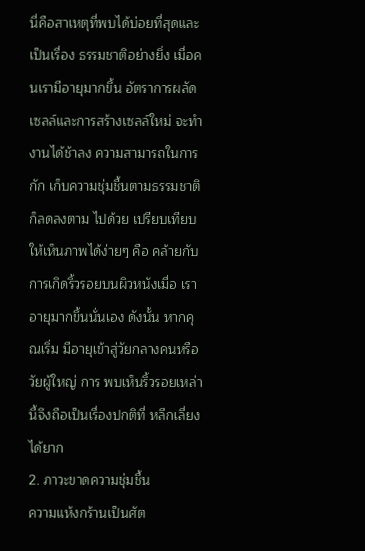นี่คือสาเหตุที่พบได้บ่อยที่สุดและเป็นเรื่อง ธรรมชาติอย่างยิ่ง เมื่อคนเรามีอายุมากขึ้น อัตราการผลัดเซลล์และการสร้างเซลล์ใหม่ จะทำงานได้ช้าลง ความสามารถในการกัก เก็บความชุ่มชื้นตามธรรมชาติก็ลดลงตาม ไปด้วย เปรียบเทียบให้เห็นภาพได้ง่ายๆ คือ คล้ายกับการเกิดริ้วรอยบนผิวหนังเมื่อ เราอายุมากขึ้นนั่นเอง ดังนั้น หากคุณเริ่ม มีอายุเข้าสู่วัยกลางคนหรือวัยผู้ใหญ่ การ พบเห็นริ้วรอยเหล่านี้จึงถือเป็นเรื่องปกติที่ หลีกเลี่ยงได้ยาก
2. ภาวะขาดความชุ่มชื้น
ความแห้งกร้านเป็นศัต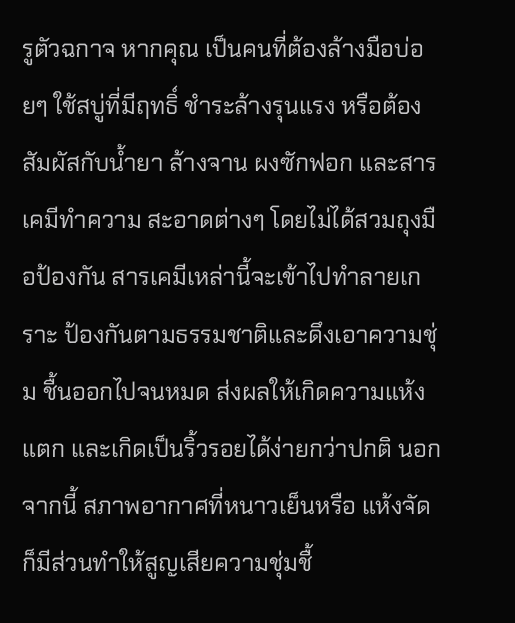รูตัวฉกาจ หากคุณ เป็นคนที่ต้องล้างมือบ่อยๆ ใช้สบู่ที่มีฤทธิ์ ชำระล้างรุนแรง หรือต้องสัมผัสกับน้ำยา ล้างจาน ผงซักฟอก และสารเคมีทำความ สะอาดต่างๆ โดยไม่ได้สวมถุงมือป้องกัน สารเคมีเหล่านี้จะเข้าไปทำลายเกราะ ป้องกันตามธรรมชาติและดึงเอาความชุ่ม ชื้นออกไปจนหมด ส่งผลให้เกิดความแห้ง แตก และเกิดเป็นริ้วรอยได้ง่ายกว่าปกติ นอกจากนี้ สภาพอากาศที่หนาวเย็นหรือ แห้งจัดก็มีส่วนทำให้สูญเสียความชุ่มชื้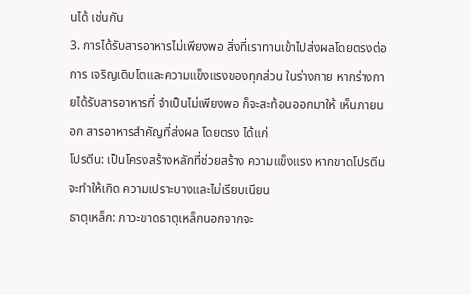นได้ เช่นกัน
3. การได้รับสารอาหารไม่เพียงพอ สิ่งที่เราทานเข้าไปส่งผลโดยตรงต่อการ เจริญเติบโตและความแข็งแรงของทุกส่วน ในร่างกาย หากร่างกายได้รับสารอาหารที่ จำเป็นไม่เพียงพอ ก็จะสะท้อนออกมาให้ เห็นภายนอก สารอาหารสำคัญที่ส่งผล โดยตรง ได้แก่
โปรตีน: เป็นโครงสร้างหลักที่ช่วยสร้าง ความแข็งแรง หากขาดโปรตีนจะทำให้เกิด ความเปราะบางและไม่เรียบเนียน
ธาตุเหล็ก: ภาวะขาดธาตุเหล็กนอกจากจะ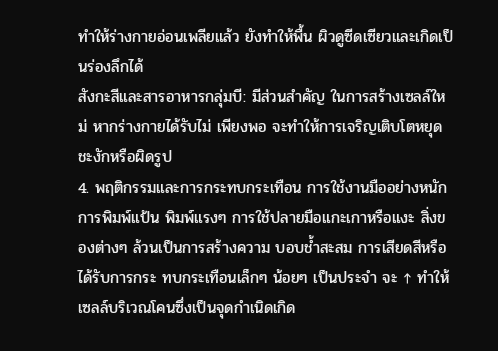ทำให้ร่างกายอ่อนเพลียแล้ว ยังทำให้พื้น ผิวดูซีดเซียวและเกิดเป็นร่องลึกได้
สังกะสีและสารอาหารกลุ่มบี: มีส่วนสำคัญ ในการสร้างเซลล์ใหม่ หากร่างกายได้รับไม่ เพียงพอ จะทำให้การเจริญเติบโตหยุด ชะงักหรือผิดรูป
4. พฤติกรรมและการกระทบกระเทือน การใช้งานมืออย่างหนัก การพิมพ์แป้น พิมพ์แรงๆ การใช้ปลายมือแกะเกาหรือแงะ สิ่งของต่างๆ ล้วนเป็นการสร้างความ บอบช้ำสะสม การเสียดสีหรือได้รับการกระ ทบกระเทือนเล็กๆ น้อยๆ เป็นประจำ จะ ↑ ทำให้เซลล์บริเวณโคนซึ่งเป็นจุดกำเนิดเกิด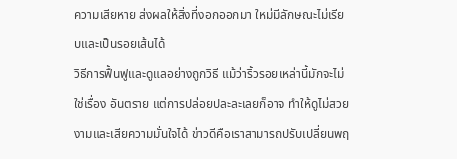ความเสียหาย ส่งผลให้สิ่งที่งอกออกมา ใหม่มีลักษณะไม่เรียบและเป็นรอยเส้นได้
วิธีการฟื้นฟูและดูแลอย่างถูกวิธี แม้ว่าริ้วรอยเหล่านี้มักจะไม่ใช่เรื่อง อันตราย แต่การปล่อยปละละเลยก็อาจ ทำให้ดูไม่สวยงามและเสียความมั่นใจได้ ข่าวดีคือเราสามารถปรับเปลี่ยนพฤ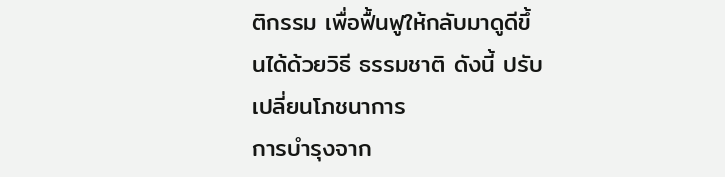ติกรรม เพื่อฟื้นฟูให้กลับมาดูดีขึ้นได้ด้วยวิธี ธรรมชาติ ดังนี้ ปรับเปลี่ยนโภชนาการ
การบำรุงจาก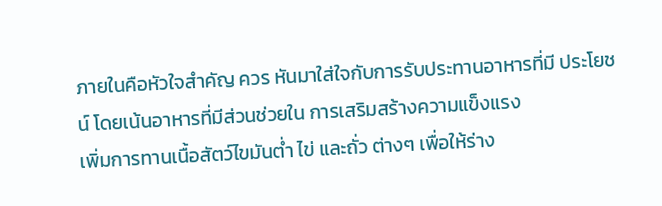ภายในคือหัวใจสำคัญ ควร หันมาใส่ใจกับการรับประทานอาหารที่มี ประโยชน์ โดยเน้นอาหารที่มีส่วนช่วยใน การเสริมสร้างความแข็งแรง
เพิ่มการทานเนื้อสัตว์ไขมันต่ำ ไข่ และถั่ว ต่างๆ เพื่อให้ร่าง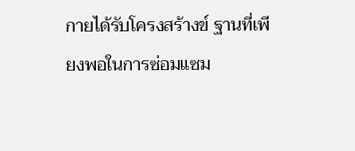กายได้รับโครงสร้างข์ ฐานที่เพียงพอในการซ่อมแซม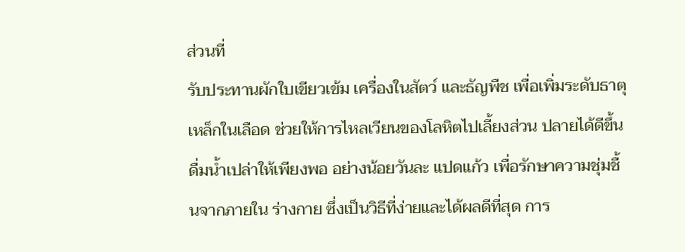ส่วนที่
รับประทานผักใบเขียวเข้ม เครื่องในสัตว์ และธัญพืช เพื่อเพิ่มระดับธาตุเหล็กในเลือด ช่วยให้การไหลเวียนของโลหิตไปเลี้ยงส่วน ปลายได้ดีขึ้น
ดื่มน้ำเปล่าให้เพียงพอ อย่างน้อยวันละ แปดแก้ว เพื่อรักษาความชุ่มชื้นจากภายใน ร่างกาย ซึ่งเป็นวิธีที่ง่ายและได้ผลดีที่สุด การ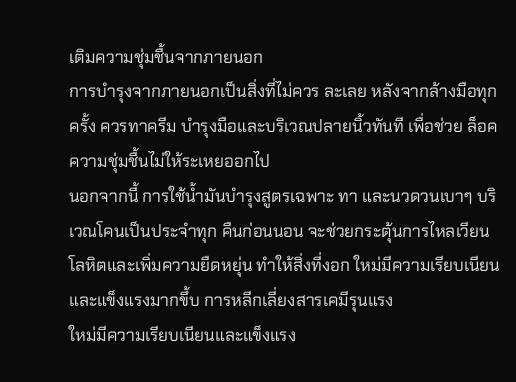เติมความชุ่มชื้นจากภายนอก
การบำรุงจากภายนอกเป็นสิ่งที่ไม่ควร ละเลย หลังจากล้างมือทุกครั้ง ควรทาครีม บำรุงมือและบริเวณปลายนิ้วทันที เพื่อช่วย ล็อคความชุ่มชื้นไม่ให้ระเหยออกไป
นอกจากนี้ การใช้น้ำมันบำรุงสูตรเฉพาะ ทา และนวดวนเบาๆ บริเวณโคนเป็นประจำทุก คืนก่อนนอน จะช่วยกระตุ้นการไหลเวียน
โลหิตและเพิ่มความยืดหยุ่น ทำให้สิ่งที่งอก ใหม่มีความเรียบเนียนและแข็งแรงมากขึ้บ การหลีกเลี่ยงสารเคมีรุนแรง
ใหม่มีความเรียบเนียนและแข็งแรง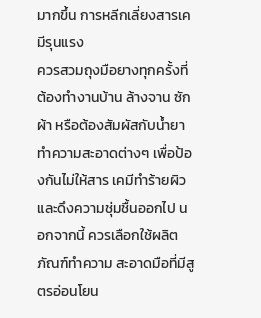มากขึ้น การหลีกเลี่ยงสารเคมีรุนแรง
ควรสวมถุงมือยางทุกครั้งที่ต้องทำงานบ้าน ล้างจาน ซักผ้า หรือต้องสัมผัสกับน้ำยา ทำความสะอาดต่างๆ เพื่อป้องกันไม่ให้สาร เคมีทำร้ายผิวและดึงความชุ่มชื้นออกไป นอกจากนี้ ควรเลือกใช้ผลิตภัณฑ์ทำความ สะอาดมือที่มีสูตรอ่อนโยน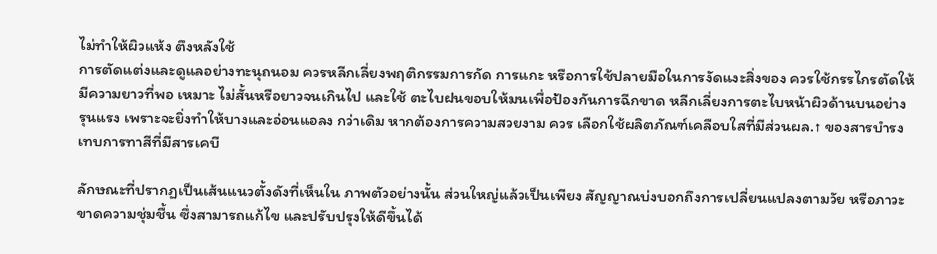ไม่ทำให้ผิวแห้ง ตึงหลังใช้
การตัดแต่งและดูแลอย่างทะนุถนอม ควรหลีกเลี่ยงพฤติกรรมการกัด การแกะ หรือการใช้ปลายมือในการงัดแงะสิ่งของ ควรใช้กรรไกรตัดให้มีความยาวที่พอ เหมาะ ไม่สั้นหรือยาวจนเกินไป และใช้ ตะไบฝนขอบให้มนเพื่อป้องกันการฉีกขาด หลีกเลี่ยงการตะไบหน้าผิวด้านบนอย่าง รุนแรง เพราะจะยิ่งทำให้บางและอ่อนแอลง กว่าเดิม หากต้องการความสวยงาม ควร เลือกใช้ผลิตภัณฑ์เคลือบใสที่มีส่วนผล.↑ ของสารบำรงเทบการทาสีที่มีสารเคบี

ลักษณะที่ปรากฏเป็นเส้นแนวตั้งดังที่เห็นใน ภาพตัวอย่างนั้น ส่วนใหญ่แล้วเป็นเพียง สัญญาณบ่งบอกถึงการเปลี่ยนแปลงตามวัย หรือภาวะขาดความชุ่มชื้น ซึ่งสามารถแก้ไข และปรับปรุงให้ดีขึ้นได้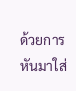ด้วยการหันมาใส่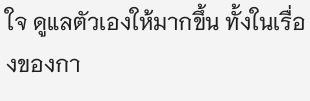ใจ ดูแลตัวเองให้มากขึ้น ทั้งในเรื่องของกา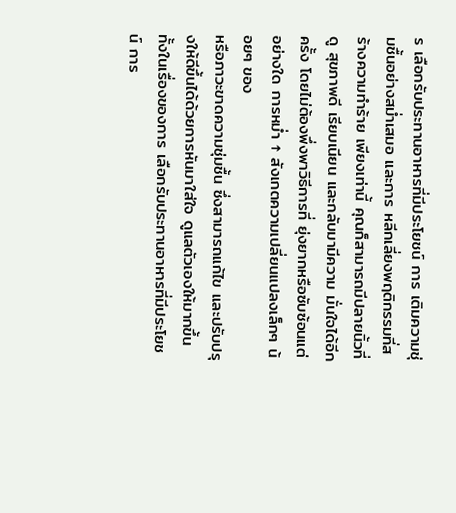ร เลือกรับประทานอาหารที่มีประโยชน์ การ เติมความชุ่มชื้นอย่างสม่ำเสมอ และการ หลีกเลี่ยงพฤติกรรมที่สร้างความทำร้าย เพียงเท่านี้ คุณก็สามารถมีปลายนิ้วที่ดู สุขภาพดี เรียบเนียน และกลับมามีความ มั่นใจได้อีกครั้ง โดยไม่ต้องพึ่งพาวิธีการที่ ยุ่งยากหรือซับซ้อนแต่อย่างใด การหม่ำ ↑ สังเกตความเปลี่ยนแปลงเล็กๆ น้อยๆ ของ
หรือภาวะขาดความชุ่มชื้น ซึ่งสามารถแก้ไข และปรับปรุงให้ดีขึ้นได้ด้วยการหันมาใส่ใจ ดูแลตัวเองให้มากขึ้น ทั้งในเรื่องของการ เลือกรับประทานอาหารที่มีประโยชน์ การ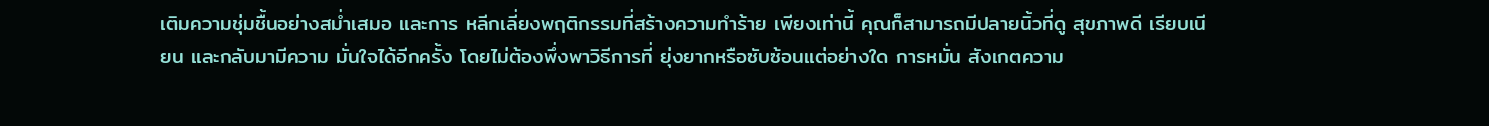เติมความชุ่มชื้นอย่างสม่ำเสมอ และการ หลีกเลี่ยงพฤติกรรมที่สร้างความทำร้าย เพียงเท่านี้ คุณก็สามารถมีปลายนิ้วที่ดู สุขภาพดี เรียบเนียน และกลับมามีความ มั่นใจได้อีกครั้ง โดยไม่ต้องพึ่งพาวิธีการที่ ยุ่งยากหรือซับซ้อนแต่อย่างใด การหมั่น สังเกตความ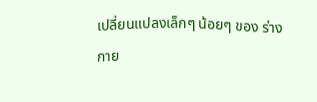เปลี่ยนแปลงเล็กๆ น้อยๆ ของ ร่างกาย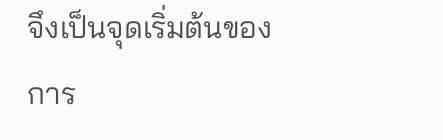จึงเป็นจุดเริ่มต้นของการ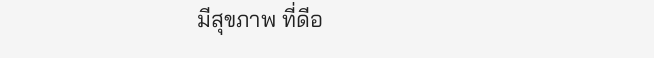มีสุขภาพ ที่ดีอ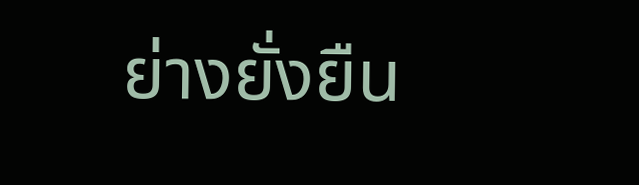ย่างยั่งยืน